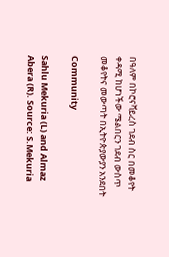በዓለም በኮሮናቫይረስ ገደብ ስር በመቆየት ቀዳሚ ከሆነችው ሜልበርን ገደብ ውስጥ መቆየትና መውጣት በኢትዮጵያውያን አንደበት

Community

Sahlu Mekuria (L) and Almaz Abera (R). Source: S.Mekuria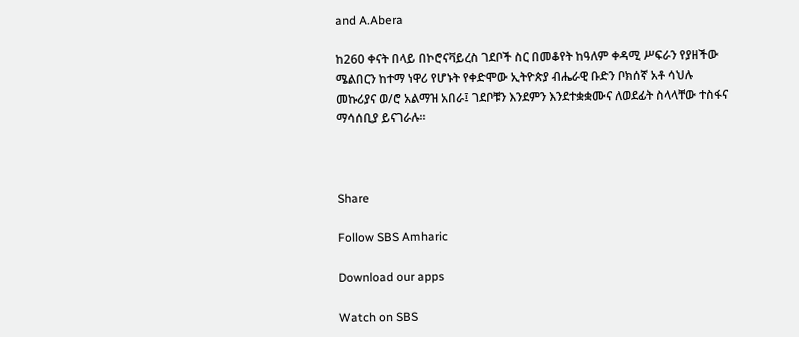and A.Abera

ከ260 ቀናት በላይ በኮሮናቫይረስ ገደቦች ስር በመቆየት ከዓለም ቀዳሚ ሥፍራን የያዘችው ሜልበርን ከተማ ነዋሪ የሆኑት የቀድሞው ኢትዮጵያ ብሔራዊ ቡድን ቦክሰኛ አቶ ሳህሉ መኩሪያና ወ/ሮ አልማዝ አበራ፤ ገደቦቹን እንደምን እንደተቋቋሙና ለወደፊት ስላላቸው ተስፋና ማሳሰቢያ ይናገራሉ።



Share

Follow SBS Amharic

Download our apps

Watch on SBS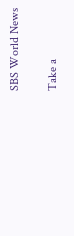SBS World News

Take a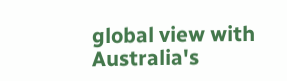global view with Australia's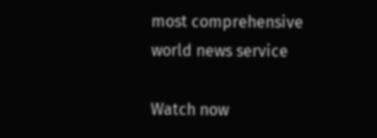most comprehensive world news service

Watch now